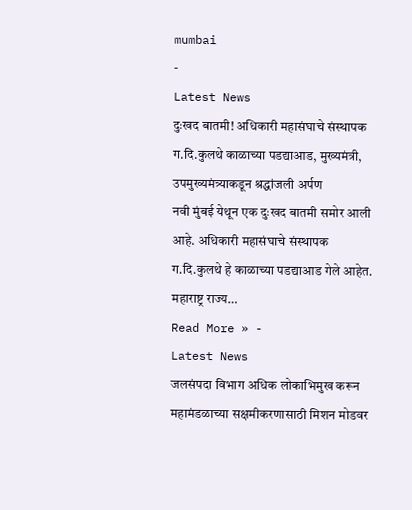mumbai
-
Latest News
दुःखद बातमी! अधिकारी महासंघाचे संस्थापक ग.दि.कुलथे काळाच्या पडद्याआड, मुख्यमंत्री, उपमुख्यमंत्र्याकडून श्रद्धांजली अर्पण
नवी मुंबई येथून एक दुःखद बातमी समोर आली आहे. अधिकारी महासंघाचे संस्थापक ग.दि.कुलथे हे काळाच्या पडद्याआड गेले आहेत. महाराष्ट्र राज्य…
Read More » -
Latest News
जलसंपदा विभाग अधिक लोकाभिमुख करून महामंडळाच्या सक्षमीकरणासाठी मिशन मोडवर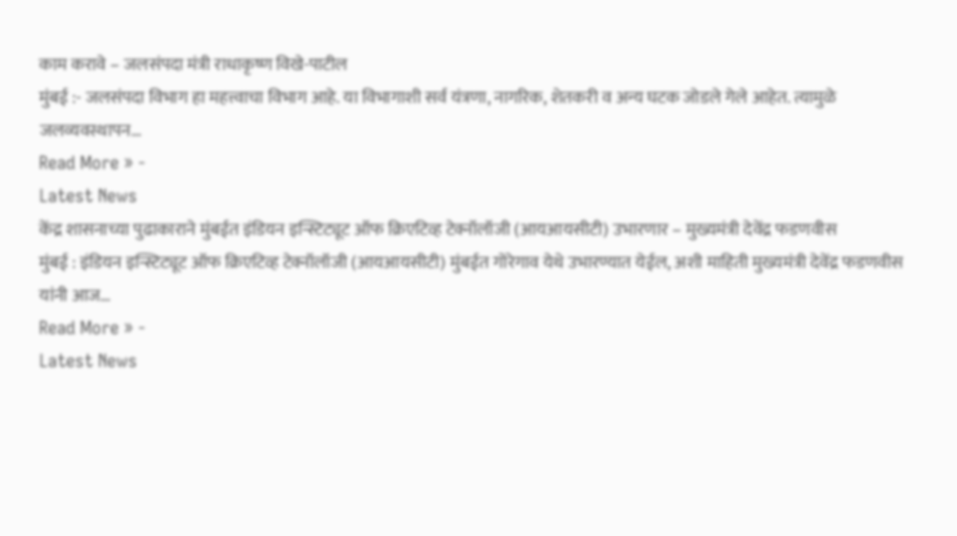काम करावे – जलसंपदा मंत्री राधाकृष्ण विखे-पाटील
मुंबई :- जलसंपदा विभाग हा महत्त्वाचा विभाग आहे. या विभागाशी सर्व यंत्रणा, नागरिक, शेतकरी व अन्य घटक जोडले गेले आहेत. त्यामुळे जलव्यवस्थापन…
Read More » -
Latest News
केंद्र शासनाच्या पुढाकाराने मुंबईत इंडियन इन्स्टिट्यूट ऑफ क्रिएटिव्ह टेक्नॉलॉजी (आयआयसीटी) उभारणार – मुख्यमंत्री देवेंद्र फडणवीस
मुंबई : इंडियन इन्स्टिट्यूट ऑफ क्रिएटिव्ह टेक्नॉलॉजी (आयआयसीटी) मुंबईत गोरेगाव येथे उभारण्यात येईल, अशी माहिती मुख्यमंत्री देवेंद्र फडणवीस यांनी आज…
Read More » -
Latest News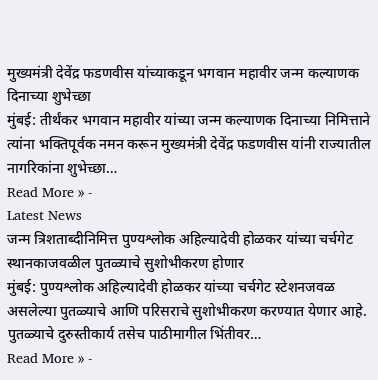मुख्यमंत्री देवेंद्र फडणवीस यांच्याकडून भगवान महावीर जन्म कल्याणक दिनाच्या शुभेच्छा
मुंबई: तीर्थंकर भगवान महावीर यांच्या जन्म कल्याणक दिनाच्या निमित्ताने त्यांना भक्तिपूर्वक नमन करून मुख्यमंत्री देवेंद्र फडणवीस यांनी राज्यातील नागरिकांना शुभेच्छा…
Read More » -
Latest News
जन्म त्रिशताब्दीनिमित्त पुण्यश्लोक अहिल्यादेवी होळकर यांच्या चर्चगेट स्थानकाजवळील पुतळ्याचे सुशोभीकरण होणार
मुंबई: पुण्यश्लोक अहिल्यादेवी होळकर यांच्या चर्चगेट स्टेशनजवळ असलेल्या पुतळ्याचे आणि परिसराचे सुशोभीकरण करण्यात येणार आहे. पुतळ्याचे दुरुस्तीकार्य तसेच पाठीमागील भिंतीवर…
Read More » -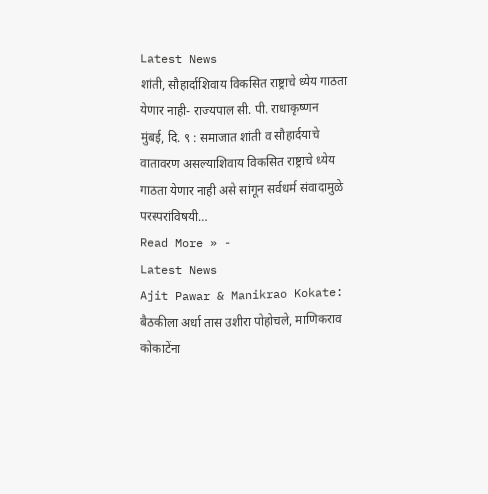Latest News
शांती, सौहार्दाशिवाय विकसित राष्ट्राचे ध्येय गाठता येणार नाही- राज्यपाल सी. पी. राधाकृष्णन
मुंबई, दि. ९ : समाजात शांती व सौहार्दयाचे वातावरण असल्याशिवाय विकसित राष्ट्राचे ध्येय गाठता येणार नाही असे सांगून सर्वधर्म संवादामुळे परस्परांविषयी…
Read More » -
Latest News
Ajit Pawar & Manikrao Kokate: बैठकीला अर्धा तास उशीरा पोहोचले, माणिकराव कोकाटेंना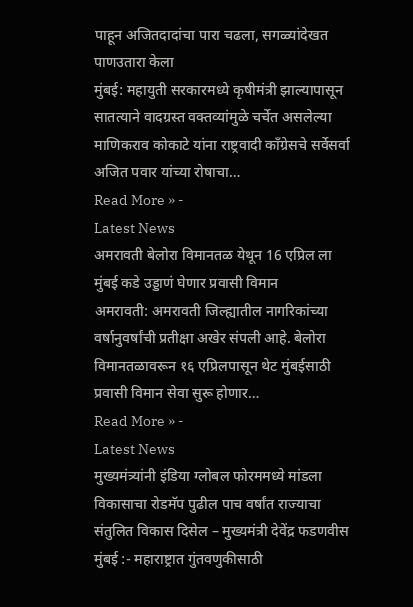पाहून अजितदादांचा पारा चढला, सगळ्यांदेखत पाणउतारा केला
मुंबई: महायुती सरकारमध्ये कृषीमंत्री झाल्यापासून सातत्याने वादग्रस्त वक्तव्यांमुळे चर्चेत असलेल्या माणिकराव कोकाटे यांना राष्ट्रवादी काँग्रेसचे सर्वेसर्वा अजित पवार यांच्या रोषाचा…
Read More » -
Latest News
अमरावती बेलोरा विमानतळ येथून 16 एप्रिल ला मुंबई कडे उड्डाणं घेणार प्रवासी विमान
अमरावती: अमरावती जिल्ह्यातील नागरिकांच्या वर्षानुवर्षांची प्रतीक्षा अखेर संपली आहे. बेलोरा विमानतळावरून १६ एप्रिलपासून थेट मुंबईसाठी प्रवासी विमान सेवा सुरू होणार…
Read More » -
Latest News
मुख्यमंत्र्यांनी इंडिया ग्लोबल फोरममध्ये मांडला विकासाचा रोडमॅप पुढील पाच वर्षांत राज्याचा संतुलित विकास दिसेल – मुख्यमंत्री देवेंद्र फडणवीस
मुंबई :- महाराष्ट्रात गुंतवणुकीसाठी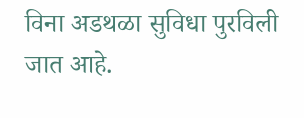विना अडथळा सुविधा पुरविली जात आहे.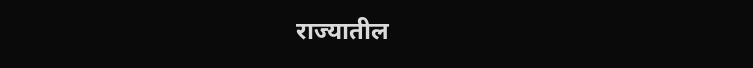राज्यातील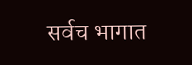सर्वच भागात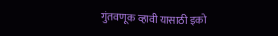गुंतवणूक व्हावी यासाठी इको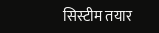सिस्टीम तयार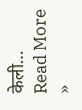केली…
Read More »